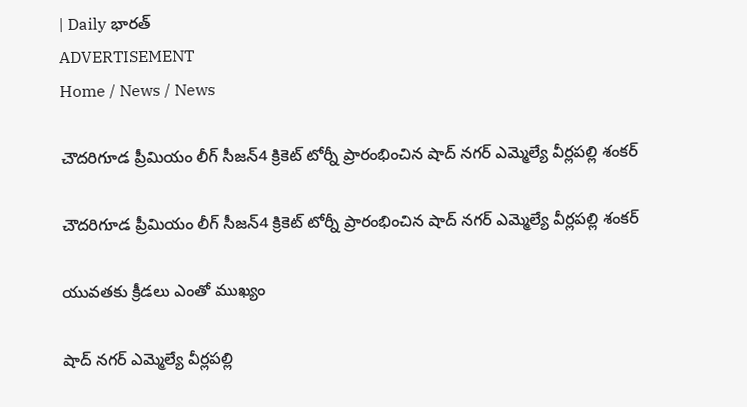| Daily భారత్
ADVERTISEMENT
Home / News / News

చౌదరిగూడ ప్రీమియం లీగ్ సీజన్4 క్రికెట్ టోర్నీ ప్రారంభించిన షాద్ నగర్ ఎమ్మెల్యే వీర్లపల్లి శంకర్

చౌదరిగూడ ప్రీమియం లీగ్ సీజన్4 క్రికెట్ టోర్నీ ప్రారంభించిన షాద్ నగర్ ఎమ్మెల్యే వీర్లపల్లి శంకర్

యువతకు క్రీడలు ఎంతో ముఖ్యం

షాద్ నగర్ ఎమ్మెల్యే వీర్లపల్లి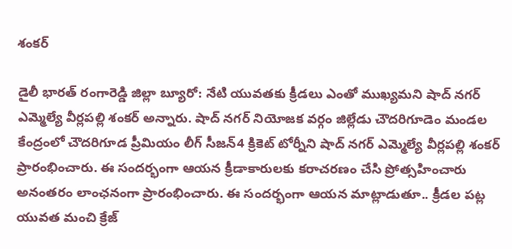శంకర్

డైలీ భారత్ రంగారెడ్డి జిల్లా బ్యూరో: నేటి యువతకు క్రీడలు ఎంతో ముఖ్యమని షాద్ నగర్ ఎమ్మెల్యే వీర్లపల్లి శంకర్ అన్నారు. షాద్ నగర్ నియోజక వర్గం జిల్లేడు చౌదరిగూడెం మండల కేంద్రంలో చౌదరిగూడ ప్రీమియం లీగ్ సీజన్4 క్రికెట్ టోర్నీని షాద్ నగర్ ఎమ్మెల్యే వీర్లపల్లి శంకర్ ప్రారంభించారు. ఈ సందర్భంగా ఆయన క్రీడాకారులకు కరాచరణం చేసి ప్రోత్సహించారు అనంతరం లాంఛనంగా ప్రారంభించారు. ఈ సందర్భంగా ఆయన మాట్లాడుతూ.. క్రీడల పట్ల యువత మంచి క్రేజ్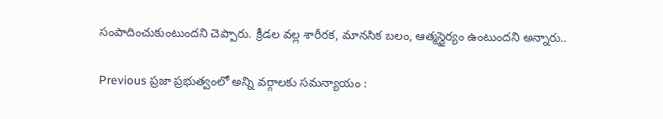సంపాదించుకుంటుందని చెప్పారు. క్రీడల వల్ల శారీరక, మానసిక బలం, ఆత్మస్థైర్యం ఉంటుందని అన్నారు..

Previous ప్రజా ప్రభుత్వంలో అన్ని వర్గాలకు సమన్యాయం :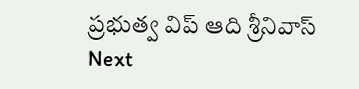ప్రభుత్వ విప్ ఆది శ్రీనివాస్
Next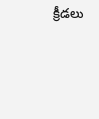క్రీడలు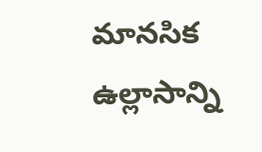మానసిక ఉల్లాసాన్ని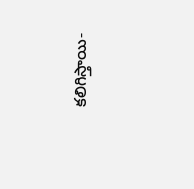కలిగిస్తాయి-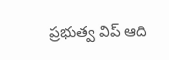ప్రభుత్వ విప్ ఆది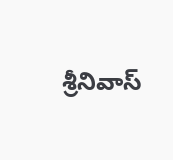శ్రీనివాస్